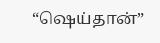“ஷெய்தான்”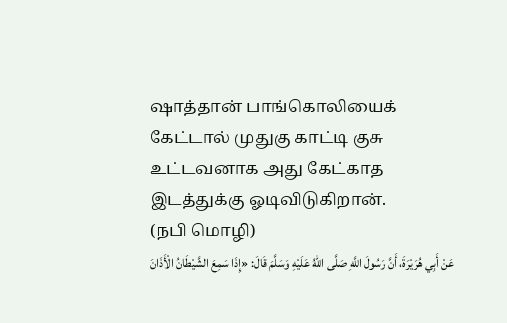ஷாத்தான் பாங்கொலியைக் கேட்டால் முதுகு காட்டி குசு உட்டவனாக அது கேட்காத இடத்துக்கு ஓடிவிடுகிறான்.
(நபி மொழி)
عَنْ أَبِي هُرَيْرَةَ، أَنَّ رَسُولَ اللَّهِ صَلَّى اللهُ عَلَيْهِ وَسَلَّمَ قَالَ: «إِذَا سَمِعَ الشَّيْطَانُ الْأَذَانَ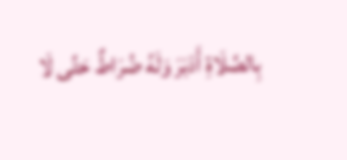بِالصَّلَاةِ أَدْبَرَ وَلَهُ ضُرَاطٌ حَتَّى لَا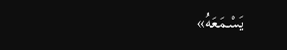يَسْمَعَهُ»